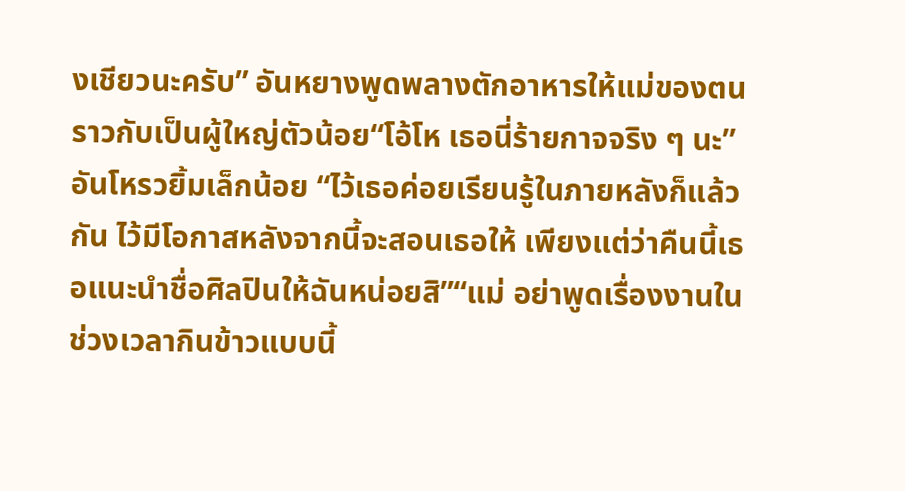งเชียวนะครับ” อันหยางพูดพลางตักอาหารให้แม่ของตน ราวกับเป็นผู้ใหญ่ตัวน้อย“โอ้โห เธอนี่ร้ายกาจจริง ๆ นะ”อันโหรวยิ้มเล็กน้อย “ไว้เธอค่อยเรียนรู้ในภายหลังก็แล้วกัน ไว้มีโอกาสหลังจากนี้จะสอนเธอให้ เพียงแต่ว่าคืนนี้เธอแนะนำชื่อศิลปินให้ฉันหน่อยสิ”“แม่ อย่าพูดเรื่องงานในช่วงเวลากินข้าวแบบนี้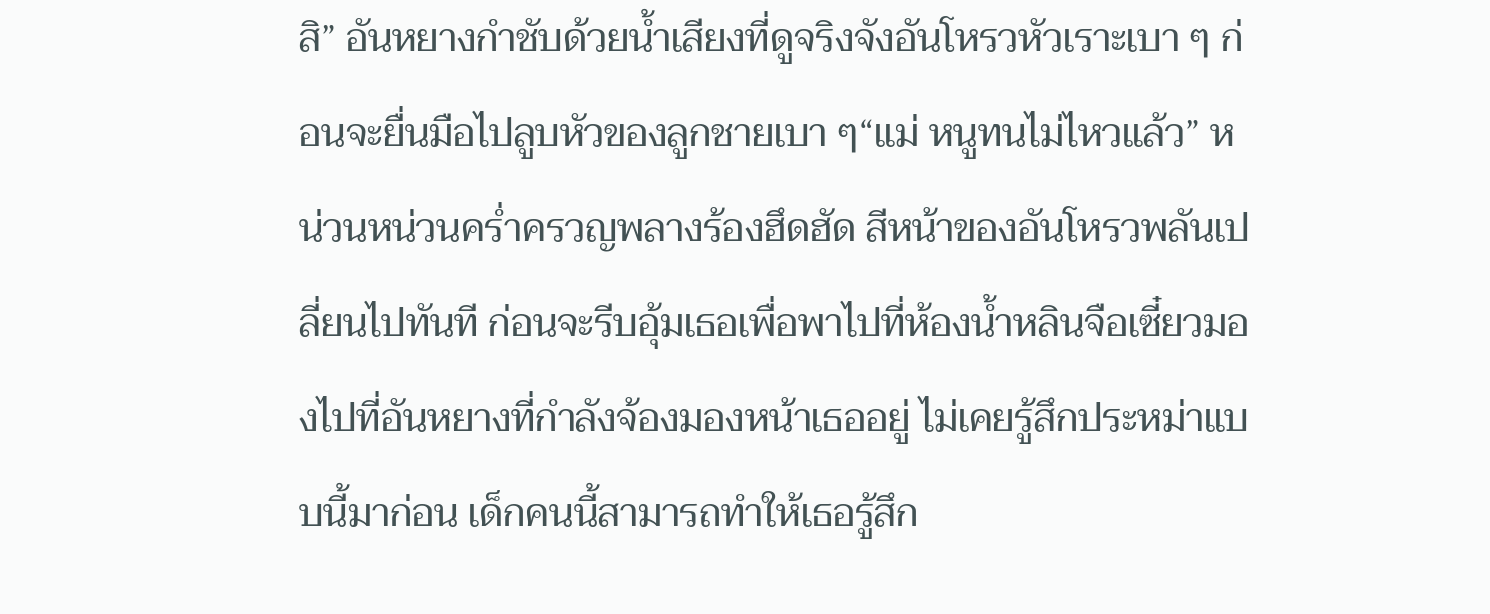สิ” อันหยางกำชับด้วยน้ำเสียงที่ดูจริงจังอันโหรวหัวเราะเบา ๆ ก่อนจะยื่นมือไปลูบหัวของลูกชายเบา ๆ“แม่ หนูทนไม่ไหวแล้ว” หน่วนหน่วนคร่ำครวญพลางร้องฮึดฮัด สีหน้าของอันโหรวพลันเปลี่ยนไปทันที ก่อนจะรีบอุ้มเธอเพื่อพาไปที่ห้องน้ำหลินจือเซี๋ยวมองไปที่อันหยางที่กำลังจ้องมองหน้าเธออยู่ ไม่เคยรู้สึกประหม่าแบบนี้มาก่อน เด็กคนนี้สามารถทำให้เธอรู้สึก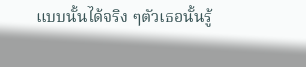แบบนั้นได้จริง ๆตัวเธอนั้นรู้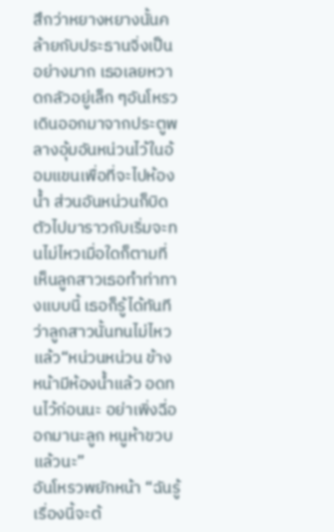สึกว่าหยางหยางนั้นคล้ายกับประธานจิ่งเป็นอย่างมาก เธอเลยหวาดกลัวอยู่เล็ก ๆอันโหรวเดินออกมาจากประตูพลางอุ้มอันหน่วนไว้ในอ้อมแขนเพื่อที่จะไปห้องน้ำ ส่วนอันหน่วนก็บิดตัวไปมาราวกับเริ่มจะทนไม่ไหวเมื่อใดก็ตามที่เห็นลูกสาวเธอทำท่าทางแบบนี้ เธอก็รู้ได้ทันทีว่าลูกสาวนั้นทนไม่ไหวแล้ว“หน่วนหน่วน ข้างหน้ามีห้องน้ำแล้ว อดทนไว้ก่อนนะ อย่าเพิ่งฉี่ออกมานะลูก หนูห้าขวบแล้วนะ”
อันโหรวพยักหน้า “ฉันรู้ เรื่องนี้จะต้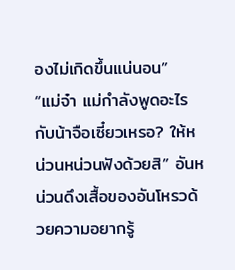องไม่เกิดขึ้นแน่นอน”
“แม่จ๋า แม่กำลังพูดอะไรกับน้าจือเซี๋ยวเหรอ? ให้หน่วนหน่วนฟังด้วยสิ” อันหน่วนดึงเสื้อของอันโหรวด้วยความอยากรู้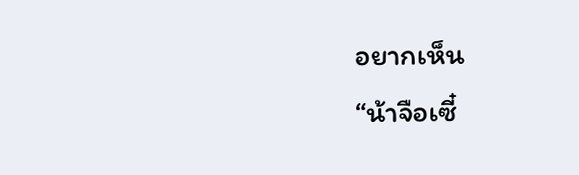อยากเห็น
“น้าจือเซี๋